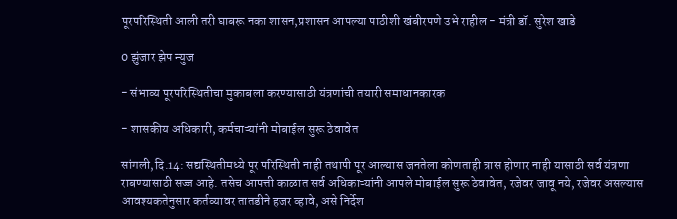पूरपरिस्थिती आली तरी घाबरू नका शासन,प्रशासन आपल्या पाठीशी खंबीरपणे उभे राहील - मंत्री डॉ. सुरेश खाडे

0 झुंजार झेप न्युज

- संभाव्य पूरपरिस्थितीचा मुकाबला करण्यासाठी यंत्रणांची तयारी समाधानकारक

- शासकीय अधिकारी, कर्मचाऱ्यांनी मोबाईल सुरू ठेवावेत

सांगली,दि.14: सद्यस्थितीमध्ये पूर परिस्थिती नाही तथापी पूर आल्यास जनतेला कोणताही त्रास होणार नाही यासाठी सर्व यंत्रणा राबण्यासाठी सज्ज आहे. तसेच आपत्ती काळात सर्व अधिकाऱ्यांनी आपले मोबाईल सुरू ठेवावेत, रजेवर जावू नये, रजेवर असल्यास आवश्यकतेनुसार कर्तव्यावर तातडीने हजर व्हावे, असे निर्देश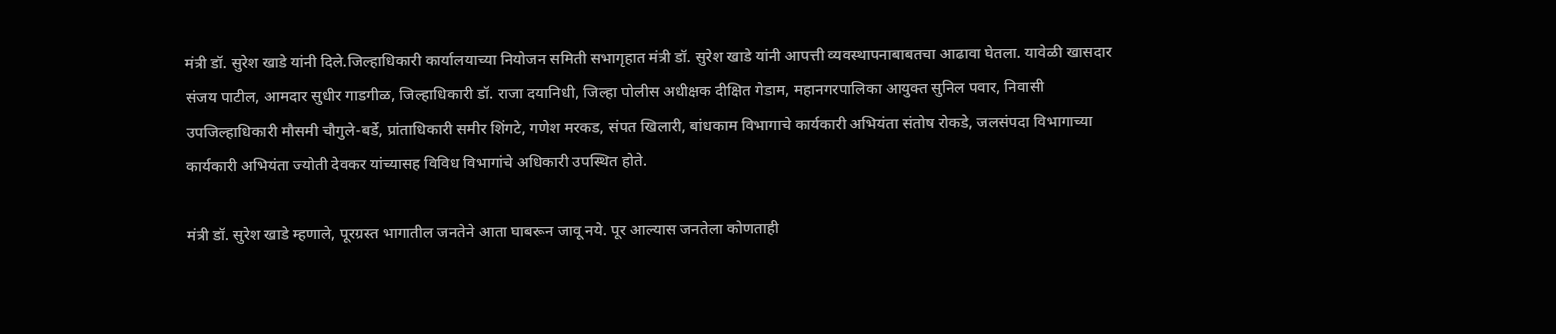मंत्री डॉ. सुरेश खाडे यांनी दिले.जिल्हाधिकारी कार्यालयाच्या नियोजन समिती सभागृहात मंत्री डॉ. सुरेश खाडे यांनी आपत्ती व्यवस्थापनाबाबतचा आढावा घेतला. यावेळी खासदार संजय पाटील, आमदार सुधीर गाडगीळ, जिल्हाधिकारी डॉ. राजा दयानिधी, जिल्हा पोलीस अधीक्षक दीक्षित गेडाम, महानगरपालिका आयुक्त सुनिल पवार, निवासी उपजिल्हाधिकारी मौसमी चौगुले-बर्डे, प्रांताधिकारी समीर शिंगटे, गणेश मरकड, संपत खिलारी, बांधकाम विभागाचे कार्यकारी अभियंता संतोष रोकडे, जलसंपदा विभागाच्या कार्यकारी अभियंता ज्योती देवकर यांच्यासह विविध विभागांचे अधिकारी उपस्थित होते.

मंत्री डॉ. सुरेश खाडे म्हणाले, पूरग्रस्त भागातील जनतेने आता घाबरून जावू नये. पूर आल्यास जनतेला कोणताही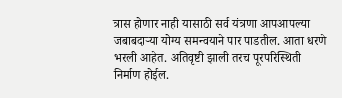त्रास होणार नाही यासाठी सर्व यंत्रणा आपआपल्या जबाबदाऱ्या योग्य समन्वयाने पार पाडतील. आता धरणे भरली आहेत. अतिवृष्टी झाली तरच पूरपरिस्थिती निर्माण होईल.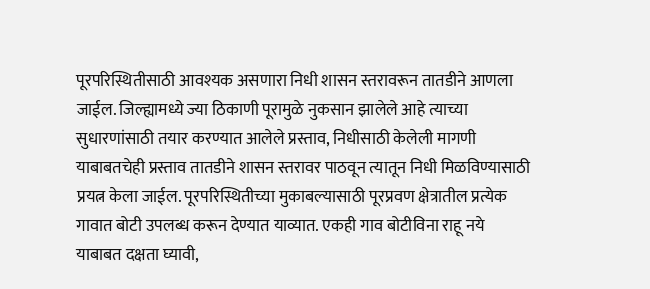पूरपरिस्थितीसाठी आवश्यक असणारा निधी शासन स्तरावरून तातडीने आणला जाईल. जिल्ह्यामध्ये ज्या ठिकाणी पूरामुळे नुकसान झालेले आहे त्याच्या सुधारणांसाठी तयार करण्यात आलेले प्रस्ताव, निधीसाठी केलेली मागणी याबाबतचेही प्रस्ताव तातडीने शासन स्तरावर पाठवून त्यातून निधी मिळविण्यासाठी प्रयत्न केला जाईल. पूरपरिस्थितीच्या मुकाबल्यासाठी पूरप्रवण क्षेत्रातील प्रत्येक गावात बोटी उपलब्ध करून देण्यात याव्यात. एकही गाव बोटीविना राहू नये याबाबत दक्षता घ्यावी,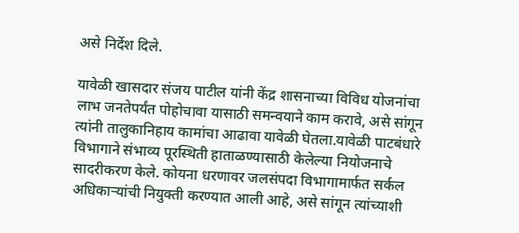असे निर्देश दिले.

यावेळी खासदार संजय पाटील यांनी केंद्र शासनाच्या विविध योजनांचा लाभ जनतेपर्यंत पोहोचावा यासाठी समन्वयाने काम करावे, असे सांगून त्यांनी तालुकानिहाय कामांचा आढावा यावेळी घेतला.यावेळी पाटबंधारे विभागाने संभाव्य पूरस्थिती हाताळण्यासाठी केलेल्या नियोजनाचे सादरीकरण केले. कोयना धरणावर जलसंपदा विभागामार्फत सर्कल अधिकाऱ्यांची नियुक्ती करण्यात आली आहे, असे सांगून त्यांच्याशी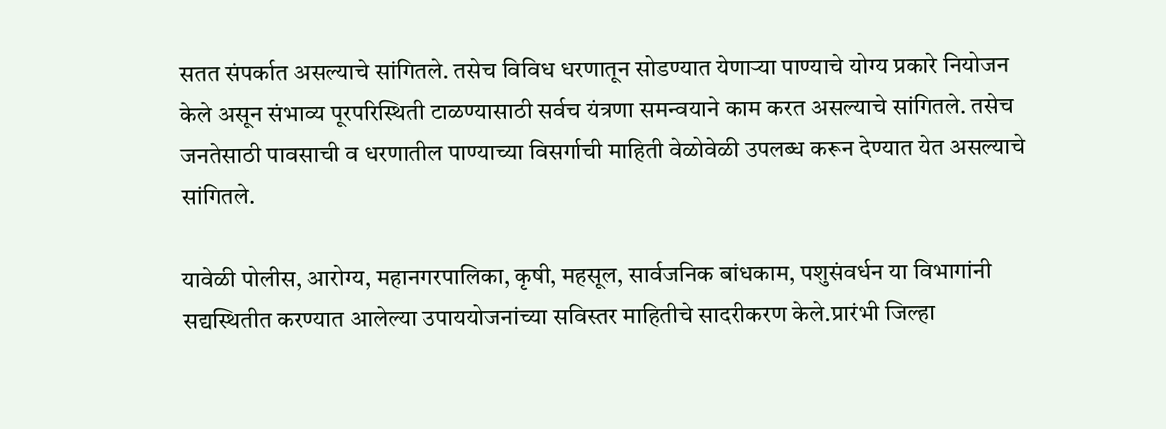सतत संपर्कात असल्याचे सांगितले. तसेच विविध धरणातून सोडण्यात येणाऱ्या पाण्याचे योग्य प्रकारे नियोजन केले असून संभाव्य पूरपरिस्थिती टाळण्यासाठी सर्वच यंत्रणा समन्वयाने काम करत असल्याचे सांगितले. तसेच जनतेसाठी पावसाची व धरणातील पाण्याच्या विसर्गाची माहिती वेळोवेळी उपलब्ध करून देण्यात येत असल्याचे सांगितले.

यावेळी पोलीस, आरोग्य, महानगरपालिका, कृषी, महसूल, सार्वजनिक बांधकाम, पशुसंवर्धन या विभागांनी सद्यस्थितीत करण्यात आलेल्या उपाययोजनांच्या सविस्तर ‍माहितीचे सादरीकरण केले.प्रारंभी जिल्हा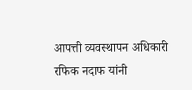आपत्ती व्यवस्थापन अधिकारी रफिक नदाफ यांनी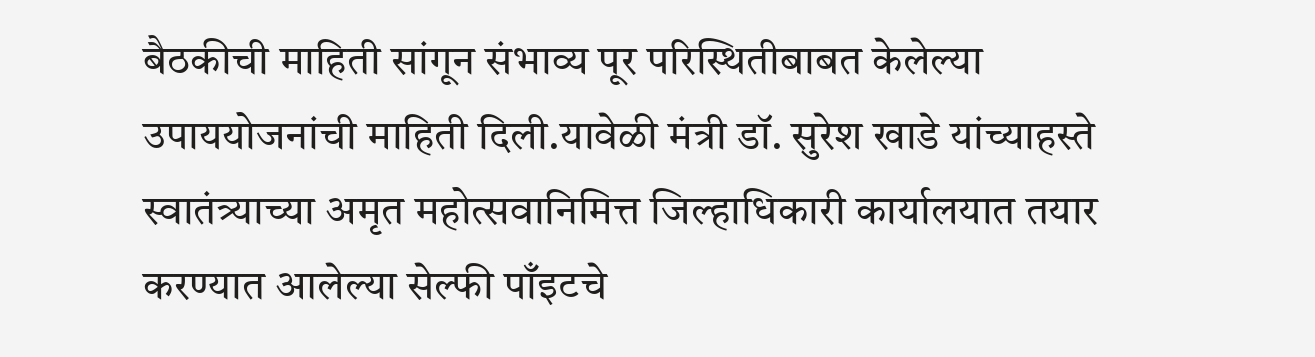बैठकीची माहिती सांगून संभाव्य पूर परिस्थितीबाबत केलेल्या उपाययोजनांची माहिती दिली.यावेळी मंत्री डॉ. सुरेश खाडे यांच्याहस्ते स्वातंत्र्याच्या अमृत महोत्सवानिमित्त जिल्हाधिकारी कार्यालयात तयार करण्यात आलेल्या सेल्फी पाँइटचे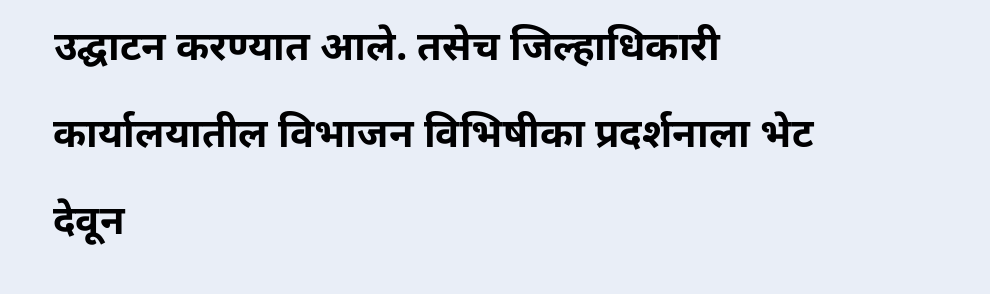उद्घाटन करण्यात आले. तसेच जिल्हाधिकारी कार्यालयातील विभाजन विभिषीका प्रदर्शनाला भेट देवून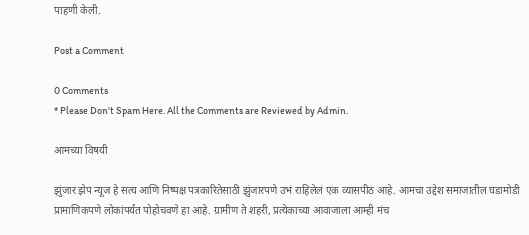पाहणी केली.

Post a Comment

0 Comments
* Please Don't Spam Here. All the Comments are Reviewed by Admin.

आमच्या विषयी

झुंजार झेप न्यूज हे सत्य आणि निष्पक्ष पत्रकारितेसाठी झुंजारपणे उभं राहिलेलं एक व्यासपीठ आहे. आमचा उद्देश समाजातील घडामोडी प्रामाणिकपणे लोकांपर्यंत पोहोचवणे हा आहे. ग्रामीण ते शहरी, प्रत्येकाच्या आवाजाला आम्ही मंच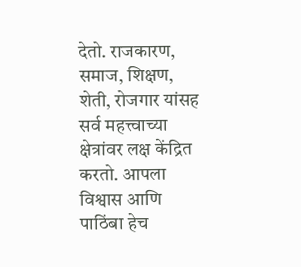देतो. राजकारण, समाज, शिक्षण, शेती, रोजगार यांसह सर्व महत्त्वाच्या क्षेत्रांवर लक्ष केंद्रित करतो. आपला विश्वास आणि पाठिंबा हेच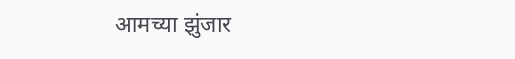आमच्या झुंजार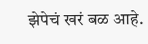झेपेचं खरं बळ आहे.